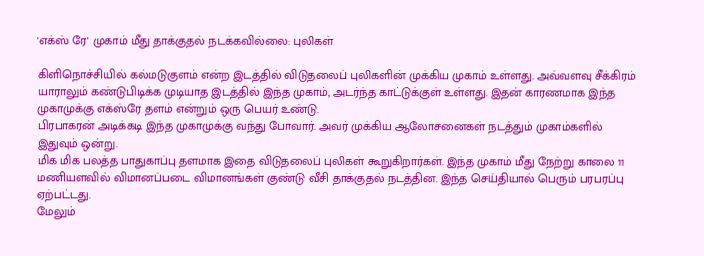'எக்ஸ் ரே' முகாம் மீது தாக்குதல் நடக்கவில்லை: புலிகள்

கிளிநொச்சியில் கல்மடுகுளம் என்ற இடத்தில் விடுதலைப் புலிகளின் முக்கிய முகாம் உள்ளது. அவ்வளவு சீக்கிரம் யாராலும் கண்டுபிடிக்க முடியாத இடத்தில் இந்த முகாம், அடர்ந்த காட்டுக்குள் உள்ளது. இதன் காரணமாக இந்த முகாமுக்கு எக்ஸ்ரே தளம் என்றும் ஒரு பெயர் உண்டு.
பிரபாகரன் அடிக்கடி இந்த முகாமுக்கு வந்து போவார். அவர் முக்கிய ஆலோசனைகள் நடத்தும் முகாம்களில் இதுவும் ஒன்று.
மிக மிக பலத்த பாதுகாப்பு தளமாக இதை விடுதலைப் புலிகள் கூறுகிறார்கள். இந்த முகாம் மீது நேற்று காலை 11 மணியளவில் விமானப்படை விமானங்கள் குண்டு வீசி தாக்குதல் நடத்தின. இந்த செய்தியால் பெரும் பரபரப்பு ஏற்பட்டது.
மேலும்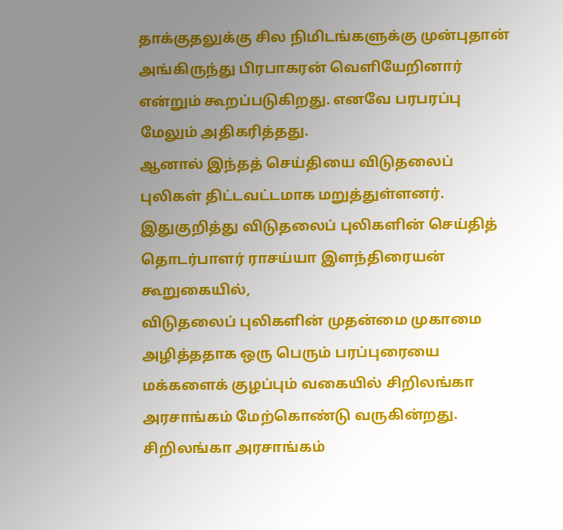தாக்குதலுக்கு சில நிமிடங்களுக்கு முன்புதான் அங்கிருந்து பிரபாகரன் வெளியேறினார் என்றும் கூறப்படுகிறது. எனவே பரபரப்பு மேலும் அதிகரித்தது.
ஆனால் இந்தத் செய்தியை விடுதலைப் புலிகள் திட்டவட்டமாக மறுத்துள்ளனர். இதுகுறித்து விடுதலைப் புலிகளின் செய்தித் தொடர்பாளர் ராசய்யா இளந்திரையன் கூறுகையில்,
விடுதலைப் புலிகளின் முதன்மை முகாமை அழித்ததாக ஒரு பெரும் பரப்புரையை மக்களைக் குழப்பும் வகையில் சிறிலங்கா அரசாங்கம் மேற்கொண்டு வருகின்றது.
சிறிலங்கா அரசாங்கம்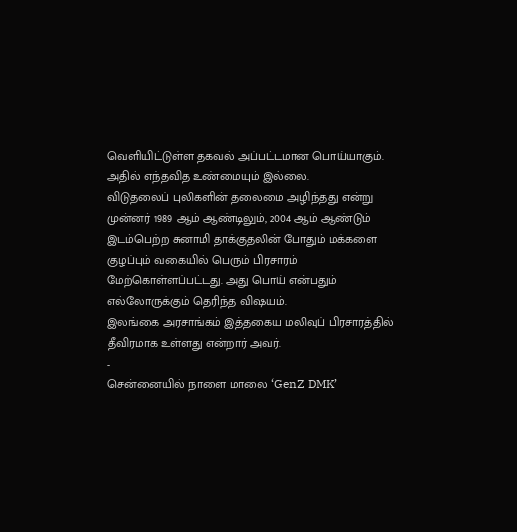வெளியிட்டுள்ள தகவல் அப்பட்டமான பொய்யாகும். அதில் எந்தவித உண்மையும் இல்லை.
விடுதலைப் புலிகளின் தலைமை அழிந்தது என்று முன்னர் 1989 ஆம் ஆண்டிலும், 2004 ஆம் ஆண்டும் இடம்பெற்ற சுனாமி தாக்குதலின் போதும் மக்களை குழப்பும் வகையில் பெரும் பிரசாரம் மேற்கொள்ளப்பட்டது. அது பொய் என்பதும் எல்லோருக்கும் தெரிந்த விஷயம்.
இலங்கை அரசாங்கம் இத்தகைய மலிவுப் பிரசாரத்தில் தீவிரமாக உள்ளது என்றார் அவர்.
-
சென்னையில் நாளை மாலை ‘GenZ DMK’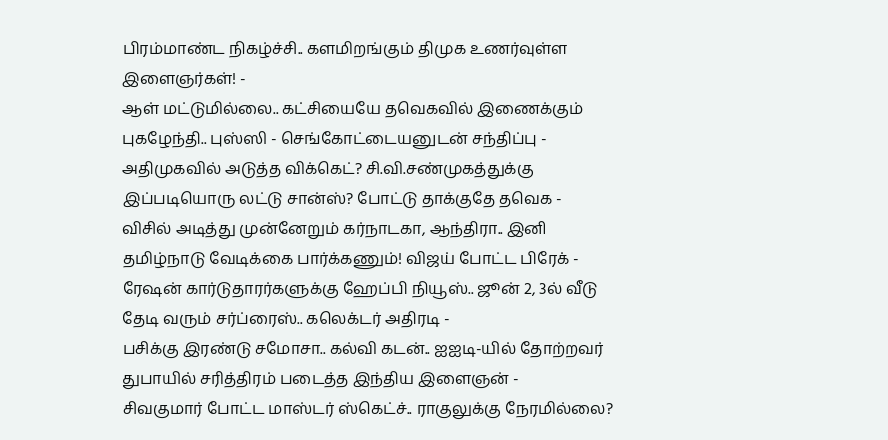பிரம்மாண்ட நிகழ்ச்சி.. களமிறங்கும் திமுக உணர்வுள்ள இளைஞர்கள்! -
ஆள் மட்டுமில்லை.. கட்சியையே தவெகவில் இணைக்கும் புகழேந்தி.. புஸ்ஸி - செங்கோட்டையனுடன் சந்திப்பு -
அதிமுகவில் அடுத்த விக்கெட்? சி.வி.சண்முகத்துக்கு இப்படியொரு லட்டு சான்ஸ்? போட்டு தாக்குதே தவெக -
விசில் அடித்து முன்னேறும் கர்நாடகா, ஆந்திரா.. இனி தமிழ்நாடு வேடிக்கை பார்க்கணும்! விஜய் போட்ட பிரேக் -
ரேஷன் கார்டுதாரர்களுக்கு ஹேப்பி நியூஸ்.. ஜூன் 2, 3ல் வீடு தேடி வரும் சர்ப்ரைஸ்.. கலெக்டர் அதிரடி -
பசிக்கு இரண்டு சமோசா.. கல்வி கடன்.. ஐஐடி-யில் தோற்றவர் துபாயில் சரித்திரம் படைத்த இந்திய இளைஞன் -
சிவகுமார் போட்ட மாஸ்டர் ஸ்கெட்ச்.. ராகுலுக்கு நேரமில்லை?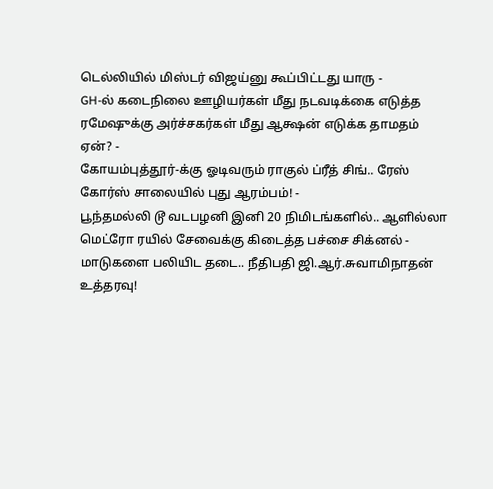டெல்லியில் மிஸ்டர் விஜய்னு கூப்பிட்டது யாரு -
GH-ல் கடைநிலை ஊழியர்கள் மீது நடவடிக்கை எடுத்த ரமேஷுக்கு அர்ச்சகர்கள் மீது ஆக்ஷன் எடுக்க தாமதம் ஏன்? -
கோயம்புத்தூர்-க்கு ஓடிவரும் ராகுல் ப்ரீத் சிங்.. ரேஸ் கோர்ஸ் சாலையில் புது ஆரம்பம்! -
பூந்தமல்லி டூ வடபழனி இனி 20 நிமிடங்களில்.. ஆளில்லா மெட்ரோ ரயில் சேவைக்கு கிடைத்த பச்சை சிக்னல் -
மாடுகளை பலியிட தடை.. நீதிபதி ஜி.ஆர்.சுவாமிநாதன் உத்தரவு!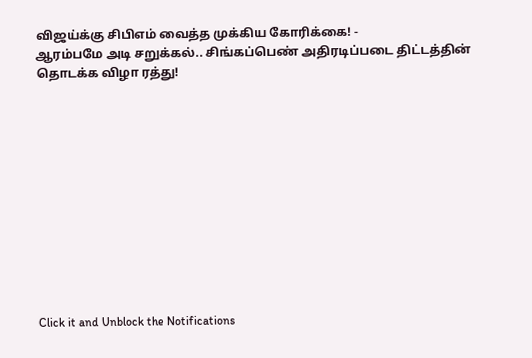விஜய்க்கு சிபிஎம் வைத்த முக்கிய கோரிக்கை! -
ஆரம்பமே அடி சறுக்கல்.. சிங்கப்பெண் அதிரடிப்படை திட்டத்தின் தொடக்க விழா ரத்து!












Click it and Unblock the Notifications